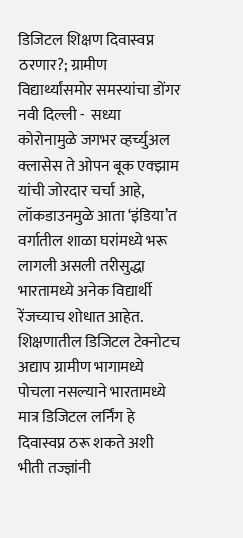डिजिटल शिक्षण दिवास्वप्न ठरणार?; ग्रामीण विद्यार्थ्यांसमोर समस्यांचा डोंगर  नवी दिल्ली -  सध्या कोरोनामुळे जगभर व्हर्च्युअल क्लासेस ते ओपन बूक एक्झाम यांची जोरदार चर्चा आहे, लॉकडाउनमुळे आता ‘इंडिया’त वर्गातील शाळा घरांमध्ये भरू लागली असली तरीसुद्धा भारतामध्ये अनेक विद्यार्थी रेंजच्याच शोधात आहेत. शिक्षणातील डिजिटल टेक्नोटच अद्याप ग्रामीण भागामध्ये पोचला नसल्याने भारतामध्ये मात्र डिजिटल लर्निंग हे दिवास्वप्न ठरू शकते अशी भीती तज्ज्ञांनी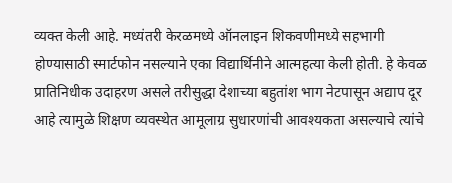व्यक्त केली आहे. मध्यंतरी केरळमध्ये ऑनलाइन शिकवणीमध्ये सहभागी होण्यासाठी स्मार्टफोन नसल्याने एका विद्यार्थिनीने आत्महत्या केली होती. हे केवळ प्रातिनिधीक उदाहरण असले तरीसुद्धा देशाच्या बहुतांश भाग नेटपासून अद्याप दूर आहे त्यामुळे शिक्षण व्यवस्थेत आमूलाग्र सुधारणांची आवश्‍यकता असल्याचे त्यांचे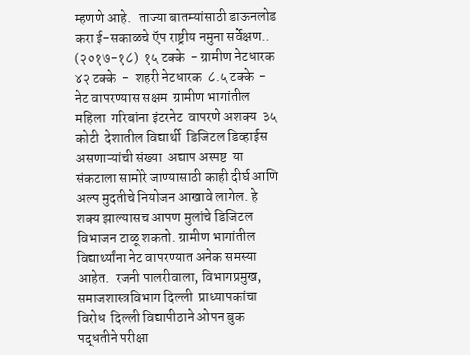म्हणणे आहे.   ताज्या बातम्यांसाठी डाऊनलोड करा ई-सकाळचे ऍप राष्ट्रीय नमुना सर्वेक्षण.. (२०१७-१८)  १५ टक्के  - ग्रामीण नेटधारक  ४२ टक्के  -  शहरी नेटधारक  ८.५ टक्के  - नेट वापरण्यास सक्षम  ग्रामीण भागांतील महिला  गरिबांना इंटरनेट  वापरणे अशक्य  ३५ कोटी  देशातील विद्यार्थी  डिजिटल डिव्हाईस  असणाऱ्यांची संख्या  अद्याप अस्पष्ट  या संकटाला सामोरे जाण्यासाठी काही दीर्घ आणि अल्प मुदतीचे नियोजन आखावे लागेल. हे शक्य झाल्यासच आपण मुलांचे डिजिटल विभाजन टाळू शकतो. ग्रामीण भागांतील विद्यार्थ्यांना नेट वापरण्यात अनेक समस्या आहेत.  रजनी पालरीवाला, विभागप्रमुख, समाजशास्त्रविभाग दिल्ली  प्राध्यापकांचा विरोध  दिल्ली विद्यापीठाने ओपन बुक पद्धतीने परीक्षा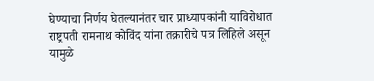घेण्याचा निर्णय घेतल्यानंतर चार प्राध्यापकांनी याविरोधात राष्ट्रपती रामनाथ कोविंद यांना तक्रारीचे पत्र लिहिले असून यामुळे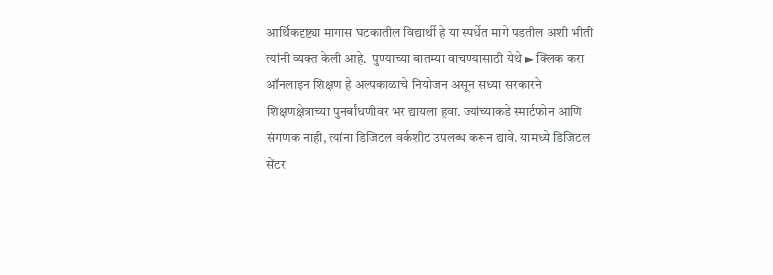आर्थिकदृष्ट्या मागास घटकातील विद्यार्थी हे या स्पर्धेत मागे पडतील अशी भीती त्यांनी व्यक्त केली आहे.  पुण्याच्या बातम्या वाचण्यासाठी येथे ► क्लिक करा ऑनलाइन शिक्षण हे अल्पकाळाचे नियोजन असून सध्या सरकारने शिक्षणक्षेत्राच्या पुनर्बांधणीवर भर द्यायला हवा. ज्यांच्याकडे स्मार्टफोन आणि संगणक नाही, त्यांना डिजिटल वर्कशीट उपलब्ध करून द्यावे. यामध्ये डिजिटल सेंटर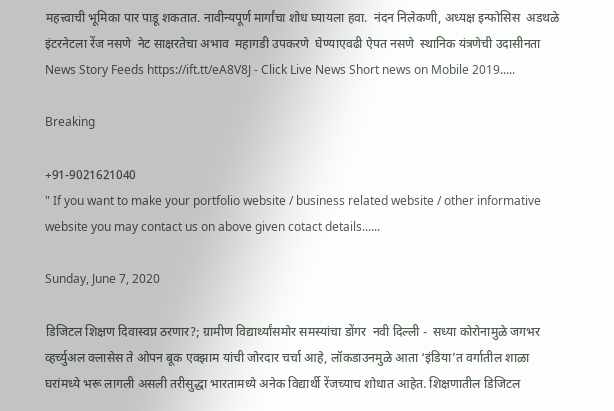महत्त्वाची भूमिका पार पाडू शकतात. नावीन्यपूर्ण मार्गांचा शोध घ्यायला हवा.  नंदन निलेकणी, अध्यक्ष इन्फोसिस  अडथळे  इंटरनेटला रेंज नसणे  नेट साक्षरतेचा अभाव  महागडी उपकरणे  घेण्याएवढी ऐपत नसणे  स्थानिक यंत्रणेची उदासीनता  News Story Feeds https://ift.tt/eA8V8J - Click Live News Short news on Mobile 2019.....

Breaking

+91-9021621040
" If you want to make your portfolio website / business related website / other informative website you may contact us on above given cotact details......

Sunday, June 7, 2020

डिजिटल शिक्षण दिवास्वप्न ठरणार?; ग्रामीण विद्यार्थ्यांसमोर समस्यांचा डोंगर  नवी दिल्ली -  सध्या कोरोनामुळे जगभर व्हर्च्युअल क्लासेस ते ओपन बूक एक्झाम यांची जोरदार चर्चा आहे, लॉकडाउनमुळे आता ‘इंडिया’त वर्गातील शाळा घरांमध्ये भरू लागली असली तरीसुद्धा भारतामध्ये अनेक विद्यार्थी रेंजच्याच शोधात आहेत. शिक्षणातील डिजिटल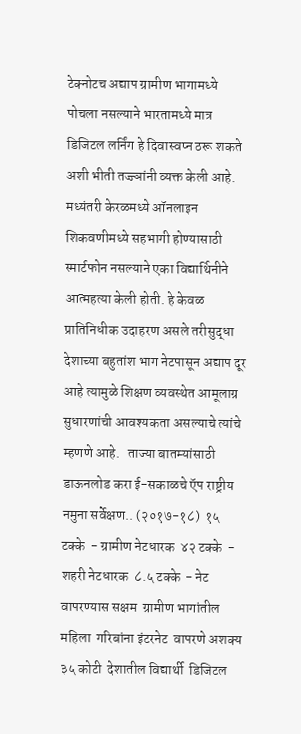टेक्नोटच अद्याप ग्रामीण भागामध्ये पोचला नसल्याने भारतामध्ये मात्र डिजिटल लर्निंग हे दिवास्वप्न ठरू शकते अशी भीती तज्ज्ञांनी व्यक्त केली आहे. मध्यंतरी केरळमध्ये ऑनलाइन शिकवणीमध्ये सहभागी होण्यासाठी स्मार्टफोन नसल्याने एका विद्यार्थिनीने आत्महत्या केली होती. हे केवळ प्रातिनिधीक उदाहरण असले तरीसुद्धा देशाच्या बहुतांश भाग नेटपासून अद्याप दूर आहे त्यामुळे शिक्षण व्यवस्थेत आमूलाग्र सुधारणांची आवश्‍यकता असल्याचे त्यांचे म्हणणे आहे.   ताज्या बातम्यांसाठी डाऊनलोड करा ई-सकाळचे ऍप राष्ट्रीय नमुना सर्वेक्षण.. (२०१७-१८)  १५ टक्के  - ग्रामीण नेटधारक  ४२ टक्के  -  शहरी नेटधारक  ८.५ टक्के  - नेट वापरण्यास सक्षम  ग्रामीण भागांतील महिला  गरिबांना इंटरनेट  वापरणे अशक्य  ३५ कोटी  देशातील विद्यार्थी  डिजिटल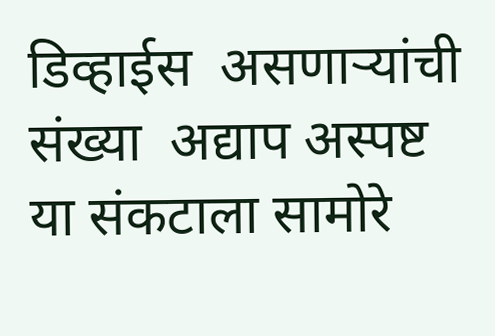डिव्हाईस  असणाऱ्यांची संख्या  अद्याप अस्पष्ट  या संकटाला सामोरे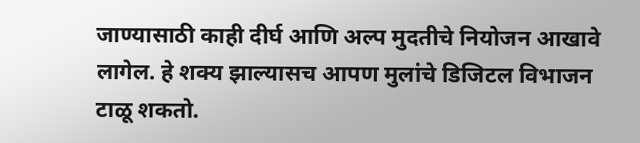जाण्यासाठी काही दीर्घ आणि अल्प मुदतीचे नियोजन आखावे लागेल. हे शक्य झाल्यासच आपण मुलांचे डिजिटल विभाजन टाळू शकतो.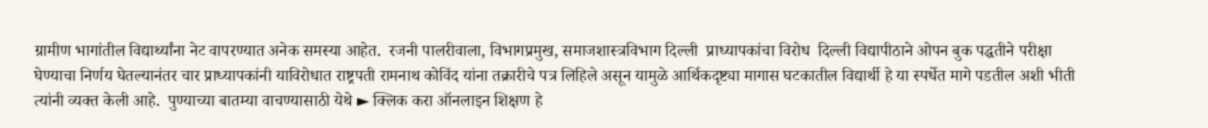ग्रामीण भागांतील विद्यार्थ्यांना नेट वापरण्यात अनेक समस्या आहेत.  रजनी पालरीवाला, विभागप्रमुख, समाजशास्त्रविभाग दिल्ली  प्राध्यापकांचा विरोध  दिल्ली विद्यापीठाने ओपन बुक पद्धतीने परीक्षा घेण्याचा निर्णय घेतल्यानंतर चार प्राध्यापकांनी याविरोधात राष्ट्रपती रामनाथ कोविंद यांना तक्रारीचे पत्र लिहिले असून यामुळे आर्थिकदृष्ट्या मागास घटकातील विद्यार्थी हे या स्पर्धेत मागे पडतील अशी भीती त्यांनी व्यक्त केली आहे.  पुण्याच्या बातम्या वाचण्यासाठी येथे ► क्लिक करा ऑनलाइन शिक्षण हे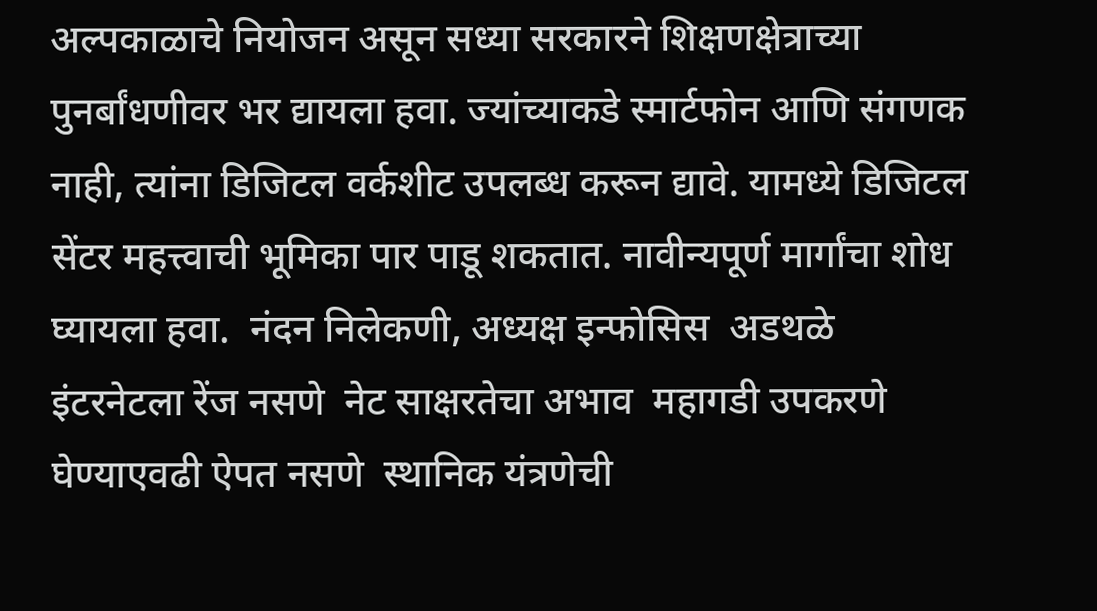अल्पकाळाचे नियोजन असून सध्या सरकारने शिक्षणक्षेत्राच्या पुनर्बांधणीवर भर द्यायला हवा. ज्यांच्याकडे स्मार्टफोन आणि संगणक नाही, त्यांना डिजिटल वर्कशीट उपलब्ध करून द्यावे. यामध्ये डिजिटल सेंटर महत्त्वाची भूमिका पार पाडू शकतात. नावीन्यपूर्ण मार्गांचा शोध घ्यायला हवा.  नंदन निलेकणी, अध्यक्ष इन्फोसिस  अडथळे  इंटरनेटला रेंज नसणे  नेट साक्षरतेचा अभाव  महागडी उपकरणे  घेण्याएवढी ऐपत नसणे  स्थानिक यंत्रणेची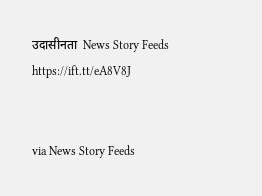उदासीनता  News Story Feeds https://ift.tt/eA8V8J


via News Story Feeds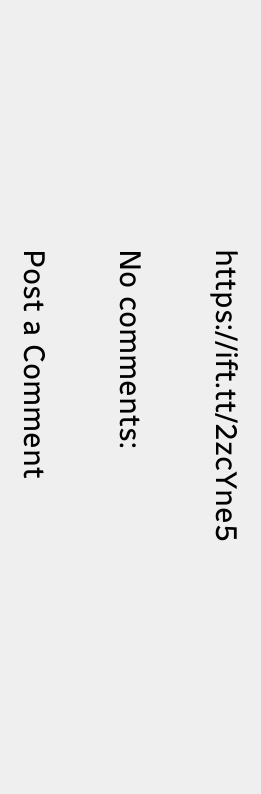https://ift.tt/2zcYne5

No comments:

Post a Comment